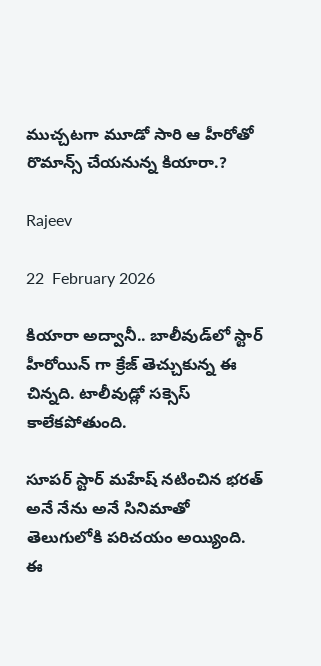ముచ్చటగా మూడో సారి ఆ హీరోతో రొమాన్స్ చేయనున్న కియారా.?

Rajeev

22  February 2026

కియారా అద్వానీ.. బాలీవుడ్‌లో స్టార్ హీరోయిన్ గా క్రేజ్ తెచ్చుకున్న ఈ చిన్నది. టాలీవుడ్లో సక్సెస్ కాలేకపోతుంది.

సూపర్ స్టార్ మహేష్ నటించిన భరత్ అనే నేను అనే సినిమాతో తెలుగులోకి పరిచయం అయ్యింది. ఈ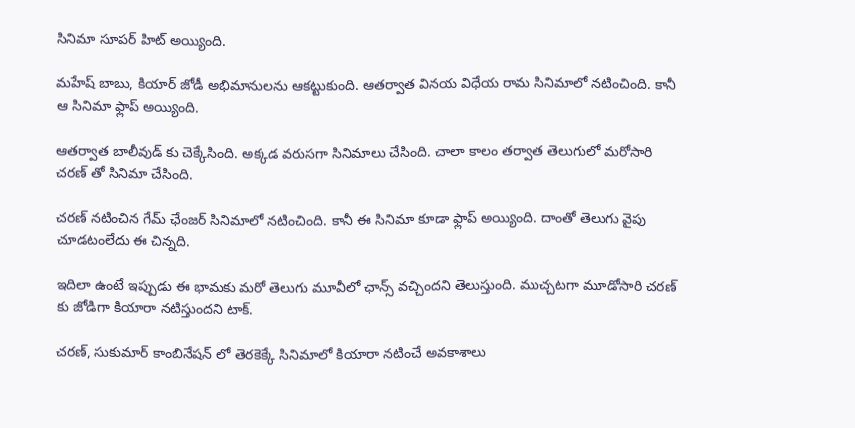సినిమా సూపర్ హిట్ అయ్యింది.

మహేష్ బాబు, కియార్ జోడీ అభిమానులను ఆకట్టుకుంది. ఆతర్వాత వినయ విధేయ రామ సినిమాలో నటించింది. కానీ ఆ సినిమా ఫ్లాప్ అయ్యింది.

ఆతర్వాత బాలీవుడ్ కు చెక్కేసింది. అక్కడ వరుసగా సినిమాలు చేసింది. చాలా కాలం తర్వాత తెలుగులో మరోసారి చరణ్ తో సినిమా చేసింది.

చరణ్ నటించిన గేమ్ ఛేంజర్ సినిమాలో నటించింది. కానీ ఈ సినిమా కూడా ఫ్లాప్ అయ్యింది. దాంతో తెలుగు వైపు చూడటంలేదు ఈ చిన్నది.

ఇదిలా ఉంటే ఇప్పుడు ఈ భామకు మరో తెలుగు మూవీలో ఛాన్స్ వచ్చిందని తెలుస్తుంది. ముచ్చటగా మూడోసారి చరణ్ కు జోడిగా కియారా నటిస్తుందని టాక్.

చరణ్, సుకుమార్ కాంబినేషన్ లో తెరకెక్కే సినిమాలో కియారా నటించే అవకాశాలు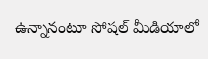ఉన్నానంటూ సోషల్ మీడియాలో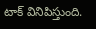టాక్ వినిపిస్తుంది.